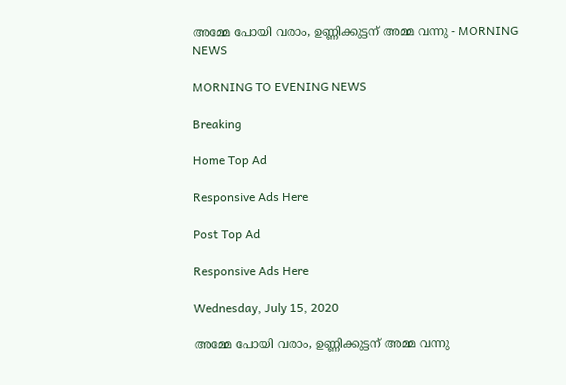അമ്മേ പോയി വരാം, ഉണ്ണിക്കുട്ടന് അമ്മ വന്നു - MORNING NEWS

MORNING TO EVENING NEWS

Breaking

Home Top Ad

Responsive Ads Here

Post Top Ad

Responsive Ads Here

Wednesday, July 15, 2020

അമ്മേ പോയി വരാം, ഉണ്ണിക്കുട്ടന് അമ്മ വന്നു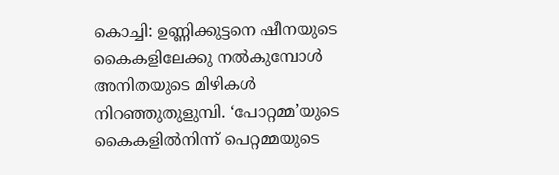കൊച്ചി: ഉണ്ണിക്കുട്ടനെ ഷീനയുടെ കൈകളിലേക്കു നൽകുമ്പോൾ അനിതയുടെ മിഴികൾ നിറഞ്ഞുതുളുമ്പി. ‘പോറ്റമ്മ’യുടെ കൈകളിൽനിന്ന് പെറ്റമ്മയുടെ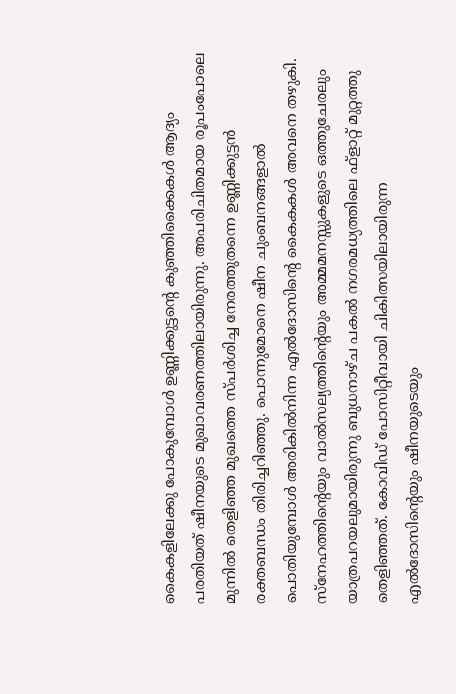കൈകളിലേക്കു പോകുമ്പോൾ ഉണ്ണിക്കുട്ടന്റെ കുഞ്ഞിക്കൈകൾ ആദ്യം പരതിയത് ഷീനയുടെ മുഖാവരണത്തിലായിരുന്നു. അപരിചിതമായ രൂപംപോലെ മുന്നിൽ തെളിഞ്ഞ മുഖത്തെ സ്പർശിച്ച നേരത്തുതന്നെ ഉണ്ണിക്കുട്ടൻ രക്തബന്ധം തിരിച്ചറിഞ്ഞു. പൊന്നുമോനെ ഷീന ചുംബനങ്ങളാൽ പൊതിയുമ്പോൾ അരികിൽനിന്ന എൽദോസിന്റെ കൈകകൾ അവനെ തഴുകി. സ്നേഹത്തിന്റെയും വാൽസല്യത്തിന്റെയും അമ്മമനസ്സുകളുടെ ഒത്തുചേരലും യാത്രപറയലുമായിരുന്നു ബുധനാഴ്ച പകൽ നഗരമധ്യത്തിലെ ഫ്ളാറ്റ് മുറ്റത്തു തെളിഞ്ഞത്. കോവിഡ് പോസിറ്റീവായി ചികിത്സയിലായിരുന്ന എൽദോസിന്റെയും ഷീനയുടെയും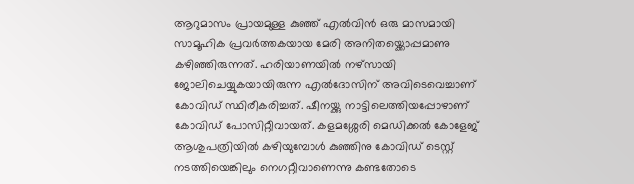ആറുമാസം പ്രായമുള്ള കുഞ്ഞ് എൽവിൻ ഒരു മാസമായി സാമൂഹിക പ്രവർത്തകയായ മേരി അനിതയ്ക്കൊപ്പമാണു കഴിഞ്ഞിരുന്നത്. ഹരിയാണയിൽ നഴ്‌സായി ജോലിചെയ്യുകയായിരുന്ന എൽദോസിന് അവിടെവെച്ചാണ് കോവിഡ് സ്ഥിരീകരിച്ചത്. ഷീനയ്ക്കു നാട്ടിലെത്തിയപ്പോഴാണ് കോവിഡ് പോസിറ്റീവായത്. കളമശ്ശേരി മെഡിക്കൽ കോളേജ് ആശുപത്രിയിൽ കഴിയുമ്പോൾ കുഞ്ഞിനു കോവിഡ് ടെസ്റ്റ് നടത്തിയെങ്കിലും നെഗറ്റീവാണെന്നു കണ്ടതോടെ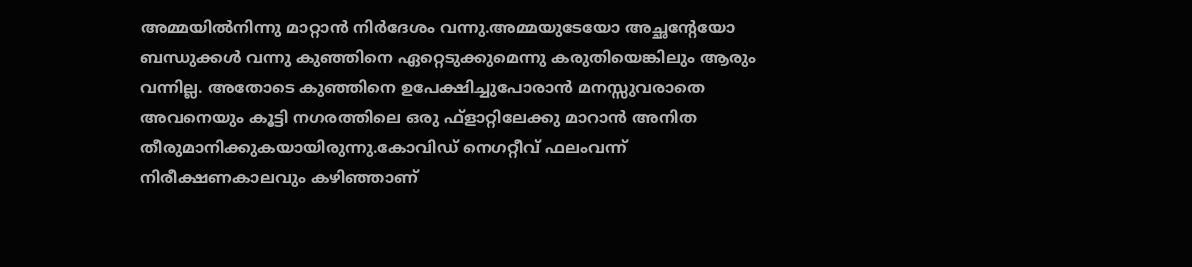അമ്മയിൽനിന്നു മാറ്റാൻ നിർദേശം വന്നു.അമ്മയുടേയോ അച്ഛന്റേയോ ബന്ധുക്കൾ വന്നു കുഞ്ഞിനെ ഏറ്റെടുക്കുമെന്നു കരുതിയെങ്കിലും ആരും വന്നില്ല. അതോടെ കുഞ്ഞിനെ ഉപേക്ഷിച്ചുപോരാൻ മനസ്സുവരാതെ അവനെയും കൂട്ടി നഗരത്തിലെ ഒരു ഫ്ളാറ്റിലേക്കു മാറാൻ അനിത തീരുമാനിക്കുകയായിരുന്നു.കോവിഡ് നെഗറ്റീവ് ഫലംവന്ന് നിരീക്ഷണകാലവും കഴിഞ്ഞാണ്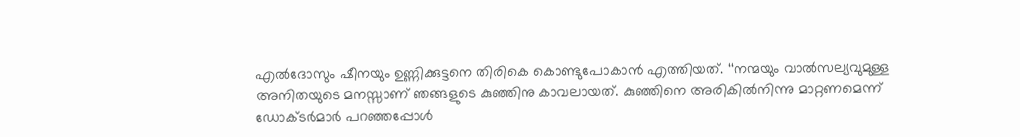എൽദോസും ഷീനയും ഉണ്ണിക്കുട്ടനെ തിരികെ കൊണ്ടുപോകാൻ എത്തിയത്. ‘‘നന്മയും വാൽസല്യവുമുള്ള അനിതയുടെ മനസ്സാണ് ഞങ്ങളുടെ കുഞ്ഞിനു കാവലായത്. കുഞ്ഞിനെ അരികിൽനിന്നു മാറ്റണമെന്ന് ഡോക്ടർമാർ പറഞ്ഞപ്പോൾ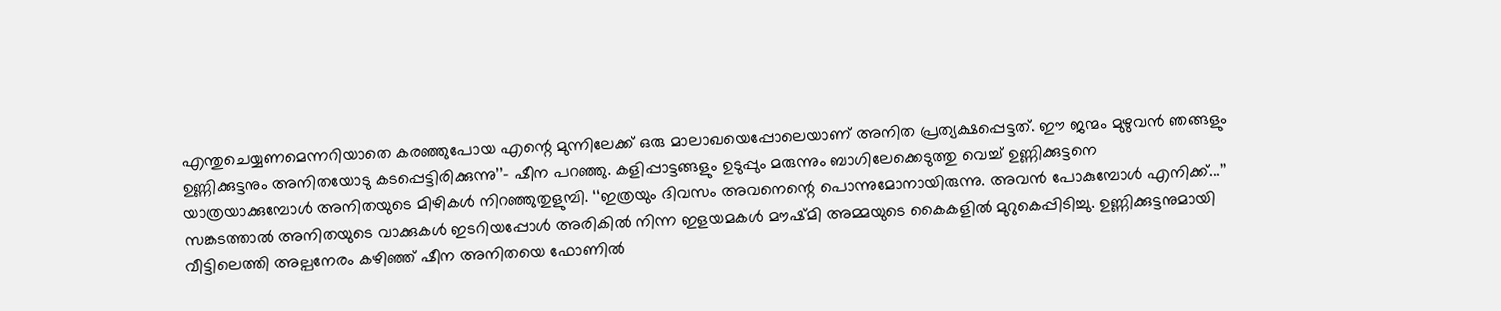എന്തുചെയ്യണമെന്നറിയാതെ കരഞ്ഞുപോയ എന്റെ മുന്നിലേക്ക് ഒരു മാലാഖയെപ്പോലെയാണ് അനിത പ്രത്യക്ഷപ്പെട്ടത്. ഈ ജന്മം മുഴുവൻ ഞങ്ങളും ഉണ്ണിക്കുട്ടനും അനിതയോടു കടപ്പെട്ടിരിക്കുന്നു’’- ഷീന പറഞ്ഞു. കളിപ്പാട്ടങ്ങളും ഉടുപ്പും മരുന്നും ബാഗിലേക്കെടുത്തു വെച്ച് ഉണ്ണിക്കുട്ടനെ യാത്രയാക്കുമ്പോൾ അനിതയുടെ മിഴികൾ നിറഞ്ഞുതുളുമ്പി. ‘‘ഇത്രയും ദിവസം അവനെന്റെ പൊന്നുമോനായിരുന്നു. അവൻ പോകുമ്പോൾ എനിക്ക്...’’ സങ്കടത്താൽ അനിതയുടെ വാക്കുകൾ ഇടറിയപ്പോൾ അരികിൽ നിന്ന ഇളയമകൾ മൗഷ്മി അമ്മയുടെ കൈകളിൽ മുറുകെപ്പിടിച്ചു. ഉണ്ണിക്കുട്ടനുമായി വീട്ടിലെത്തി അല്പനേരം കഴിഞ്ഞ് ഷീന അനിതയെ ഫോണിൽ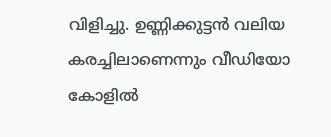വിളിച്ചു. ഉണ്ണിക്കുട്ടൻ വലിയ കരച്ചിലാണെന്നും വീഡിയോ കോളിൽ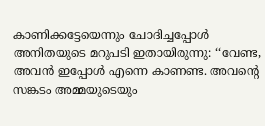കാണിക്കട്ടേയെന്നും ചോദിച്ചപ്പോൾ അനിതയുടെ മറുപടി ഇതായിരുന്നു: ‘‘വേണ്ട, അവൻ ഇപ്പോൾ എന്നെ കാണണ്ട. അവന്റെ സങ്കടം അമ്മയുടെയും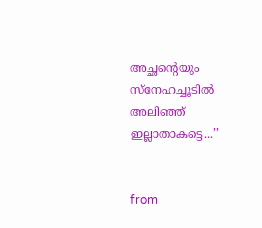അച്ഛന്റെയും സ്‌നേഹച്ചൂടിൽ അലിഞ്ഞ് ഇല്ലാതാകട്ടെ...’’


from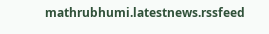mathrubhumi.latestnews.rssfeed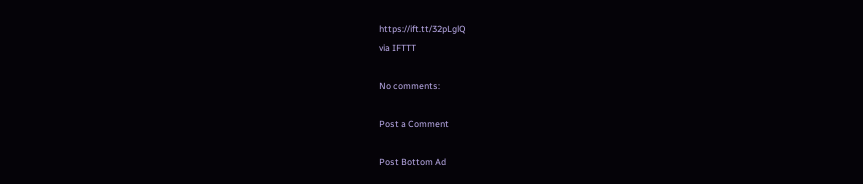https://ift.tt/32pLglQ
via IFTTT

No comments:

Post a Comment

Post Bottom Ad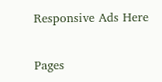Responsive Ads Here

Pages